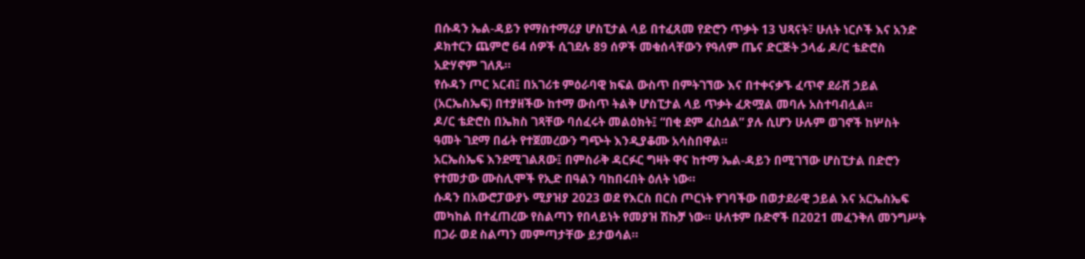በሱዳን ኤል-ዳይን የማስተማሪያ ሆስፒታል ላይ በተፈጸመ የድሮን ጥቃት 13 ህጻናት፣ ሁለት ነርሶች እና አንድ ዶክተርን ጨምሮ 64 ሰዎች ሲገደሉ 89 ሰዎች መቁሰላቸውን የዓለም ጤና ድርጅት ኃላፊ ዶ/ር ቴድሮስ አድሃኖም ገለጹ።
የሱዳን ጦር አርብ፤ በአገሪቱ ምዕራባዊ ክፍል ውስጥ በምትገኘው እና በተቀናቃኙ ፈጥኖ ደራሽ ኃይል (አርኤስኤፍ) በተያዘችው ከተማ ውስጥ ትልቅ ሆስፒታል ላይ ጥቃት ፈጽሟል መባሉ አስተባብሏል።
ዶ/ር ቴድሮስ በኤክስ ገጻቸው ባሰፈሩት መልዕክት፤ “በቂ ደም ፈስሷል” ያሉ ሲሆን ሁሉም ወገኖች ከሦስት ዓመት ገደማ በፊት የተጀመረውን ግጭት እንዲያቆሙ አሳስበዋል።
አርኤስኤፍ እንደሚገልጸው፤ በምስራቅ ዳርፉር ግዛት ዋና ከተማ ኤል-ዳይን በሚገኘው ሆስፒታል በድሮን የተመታው ሙስሊሞች የኢድ በዓልን ባከበሩበት ዕለት ነው።
ሱዳን በአውሮፓውያኑ ሚያዝያ 2023 ወደ የእርስ በርስ ጦርነት የገባችው በወታደራዊ ኃይል እና አርኤስኤፍ መካከል በተፈጠረው የስልጣን የበላይነት የመያዝ ሽኩቻ ነው። ሁለቱም ቡድኖች በ2021 መፈንቅለ መንግሥት በጋራ ወደ ስልጣን መምጣታቸው ይታወሳል።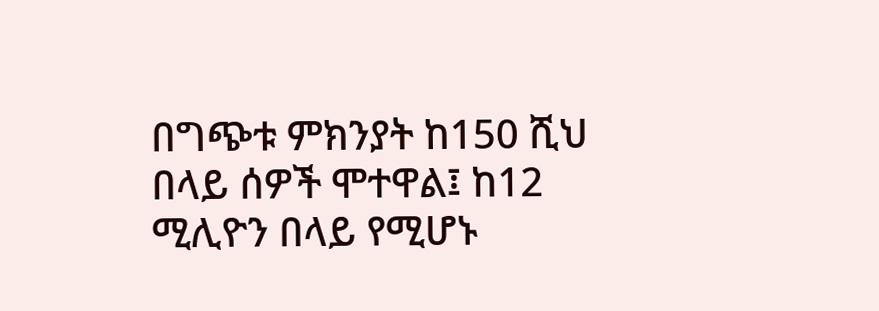በግጭቱ ምክንያት ከ150 ሺህ በላይ ሰዎች ሞተዋል፤ ከ12 ሚሊዮን በላይ የሚሆኑ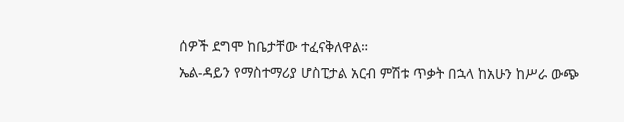ሰዎች ደግሞ ከቤታቸው ተፈናቅለዋል።
ኤል-ዳይን የማስተማሪያ ሆስፒታል አርብ ምሽቱ ጥቃት በኋላ ከአሁን ከሥራ ውጭ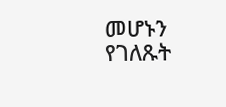መሆኑን የገለጹት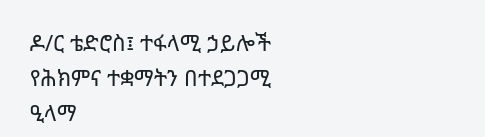ዶ/ር ቴድሮስ፤ ተፋላሚ ኃይሎች የሕክምና ተቋማትን በተደጋጋሚ ዒላማ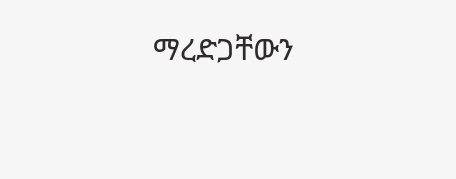ማረድጋቸውን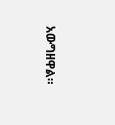አውግዘዋል።